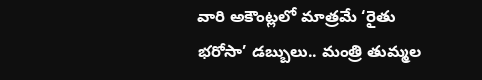వారి అకౌంట్లలో మాత్రమే ‘రైతు భరోసా’ డబ్బులు.. మంత్రి తుమ్మల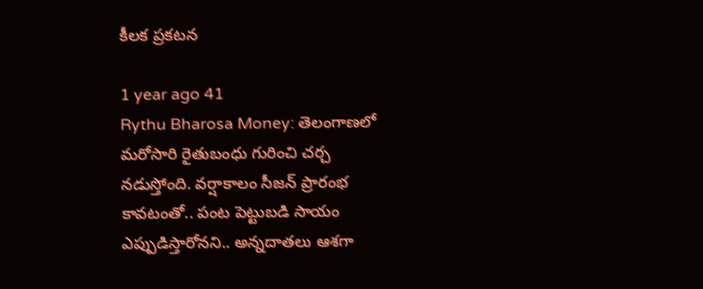కీలక ప్రకటన

1 year ago 41
Rythu Bharosa Money: తెలంగాణలో మరోసారి రైతుబంధు గురించి చర్చ నడుస్తోంది. వర్షాకాలం సీజన్ ప్రారంభ కావటంతో.. పంట పెట్టుబడి సాయం ఎప్పుడిస్తారోనని.. అన్నదాతలు ఆశగా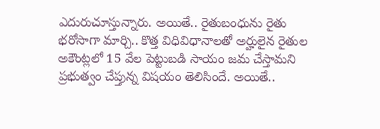ఎదురుచూస్తున్నారు. అయితే.. రైతుబంధును రైతు భరోసాగా మార్చి.. కొత్త విధివిధానాలతో అర్హులైన రైతుల అకౌంట్లలో 15 వేల పెట్టుబడి సాయం జమ చేస్తామని ప్రభుత్వం చేప్తున్న విషయం తెలిసిందే. అయితే..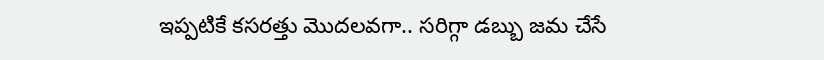ఇప్పటికే కసరత్తు మొదలవగా.. సరిగ్గా డబ్బు జమ చేసే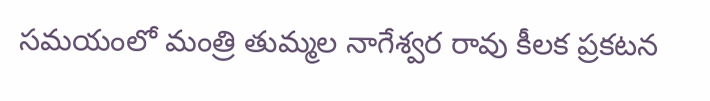సమయంలో మంత్రి తుమ్మల నాగేశ్వర రావు కీలక ప్రకటన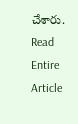చేశారు.
Read Entire Article